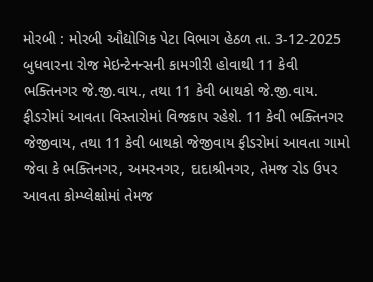મોરબી : મોરબી ઔદ્યોગિક પેટા વિભાગ હેઠળ તા. 3-12-2025 બુધવારના રોજ મેઇન્ટેનન્સની કામગીરી હોવાથી 11 કેવી ભક્તિનગર જે.જી.વાય., તથા 11 કેવી બાથકો જે.જી.વાય. ફીડરોમાં આવતા વિસ્તારોમાં વિજકાપ રહેશે. 11 કેવી ભક્તિનગર જેજીવાય, તથા 11 કેવી બાથકો જેજીવાય ફીડરોમાં આવતા ગામો જેવા કે ભક્તિનગર, અમરનગર, દાદાશ્રીનગર, તેમજ રોડ ઉપર આવતા કોમ્પ્લેક્ષોમાં તેમજ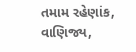તમામ રહેણાંક, વાણિજ્ય,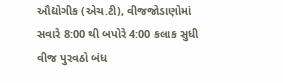ઔદ્યોગીક (એચ.ટી), વીજજોડાણોમાં સવારે 8:00 થી બપોરે 4:00 કલાક સુધી વીજ પુરવઠો બંધ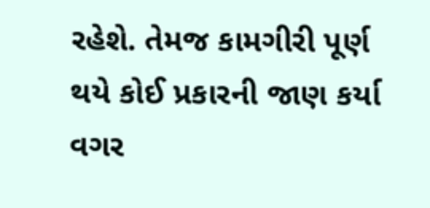રહેશે. તેમજ કામગીરી પૂર્ણ થયે કોઈ પ્રકારની જાણ કર્યા વગર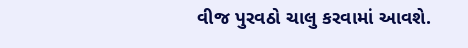વીજ પુરવઠો ચાલુ કરવામાં આવશે.